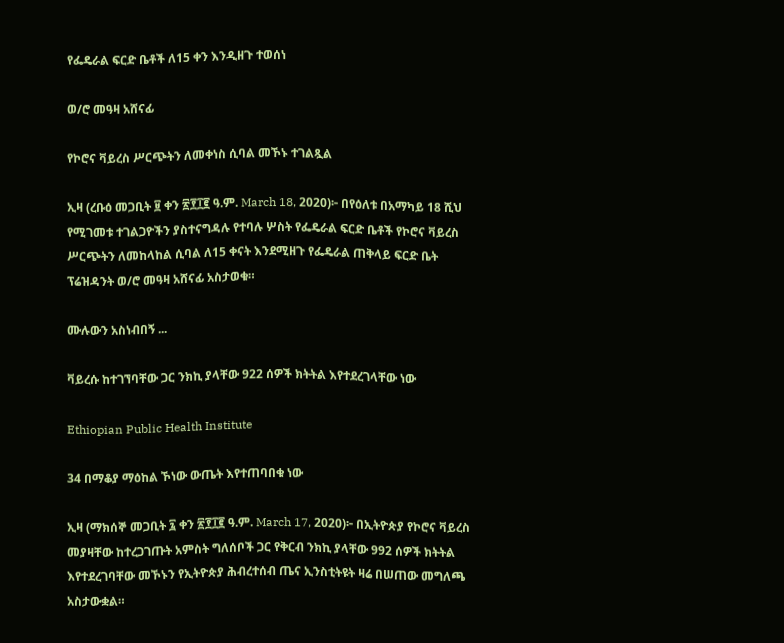የፌዴራል ፍርድ ቤቶች ለ15 ቀን እንዲዘጉ ተወሰነ

ወ/ሮ መዓዛ አሸናፊ

የኮሮና ቫይረስ ሥርጭትን ለመቀነስ ሲባል መኾኑ ተገልጿል

ኢዛ (ረቡዕ መጋቢት ፱ ቀን ፳፻፲፪ ዓ.ም. March 18, 2020)፦ በየዕለቱ በአማካይ 18 ሺህ የሚገመቱ ተገልጋዮችን ያስተናግዳሉ የተባሉ ሦስት የፌዴራል ፍርድ ቤቶች የኮሮና ቫይረስ ሥርጭትን ለመከላከል ሲባል ለ15 ቀናት እንደሚዘጉ የፌዴራል ጠቅላይ ፍርድ ቤት ፕሬዝዳንት ወ/ሮ መዓዛ አሸናፊ አስታወቁ።

ሙሉውን አስነብበኝ ...

ቫይረሱ ከተገኘባቸው ጋር ንክኪ ያላቸው 922 ሰዎች ክትትል እየተደረገላቸው ነው

Ethiopian Public Health Institute

34 በማቆያ ማዕከል ኾነው ውጤት እየተጠባበቁ ነው

ኢዛ (ማክሰኞ መጋቢት ፯ ቀን ፳፻፲፪ ዓ.ም. March 17, 2020)፦ በኢትዮጵያ የኮሮና ቫይረስ መያዛቸው ከተረጋገጡት አምስት ግለሰቦች ጋር የቅርብ ንክኪ ያላቸው 992 ሰዎች ክትትል እየተደረገባቸው መኾኑን የኢትዮጵያ ሕብረተሰብ ጤና ኢንስቲትዩት ዛሬ በሠጠው መግለጫ አስታውቋል።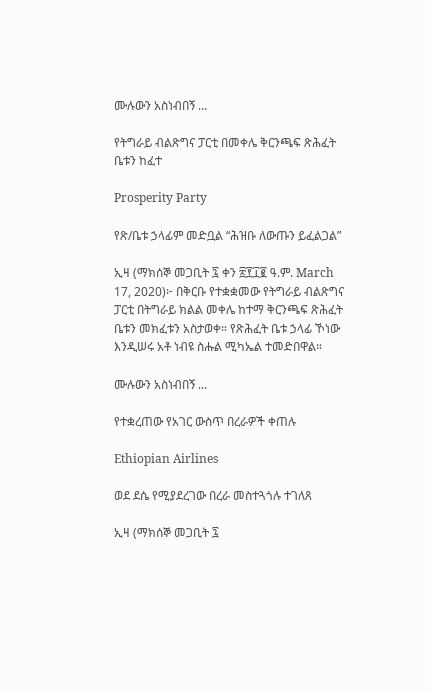ሙሉውን አስነብበኝ ...

የትግራይ ብልጽግና ፓርቲ በመቀሌ ቅርንጫፍ ጽሕፈት ቤቱን ከፈተ

Prosperity Party

የጽ/ቤቱ ኃላፊም መድቧል “ሕዝቡ ለውጡን ይፈልጋል”

ኢዛ (ማክሰኞ መጋቢት ፯ ቀን ፳፻፲፪ ዓ.ም. March 17, 2020)፦ በቅርቡ የተቋቋመው የትግራይ ብልጽግና ፓርቲ በትግራይ ክልል መቀሌ ከተማ ቅርንጫፍ ጽሕፈት ቤቱን መክፈቱን አስታወቀ። የጽሕፈት ቤቱ ኃላፊ ኾነው እንዲሠሩ አቶ ነብዩ ስሑል ሚካኤል ተመድበዋል።

ሙሉውን አስነብበኝ ...

የተቋረጠው የአገር ውስጥ በረራዎች ቀጠሉ

Ethiopian Airlines

ወደ ደሴ የሚያደረገው በረራ መስተጓጎሉ ተገለጸ

ኢዛ (ማክሰኞ መጋቢት ፯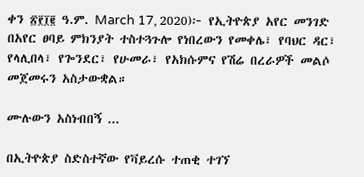ቀን ፳፻፲፪ ዓ.ም. March 17, 2020)፦ የኢትዮጵያ አየር መንገድ በአየር ፀባይ ምክንያት ተስተጓጉሎ የነበረውን የመቀሌ፣ የባህር ዳር፣ የላሊበላ፣ የጐንደር፣ የሁመራ፣ የአክሱምና የሽሬ በረራዎች መልሶ መጀመሩን አስታውቋል።

ሙሉውን አስነብበኝ ...

በኢትዮጵያ ስድስተኛው የቫይረሱ ተጠቂ ተገኘ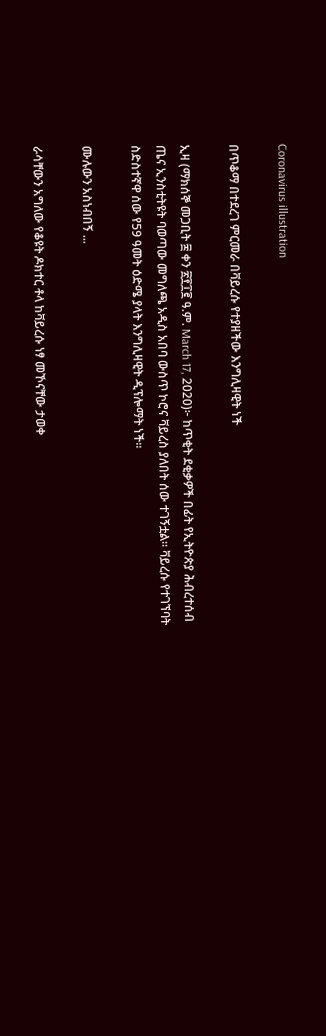Coronavirus illustration

በጥቆማ በተደረገ ምርመራ በቫይረሱ የተያዘችው እንግሊዛዊት ነች

ኢዛ (ማክሰኞ መጋቢት ፰ ቀን ፳፻፲፪ ዓ.ም. March 17, 2020)፦ ከጥቂት ደቂቃዎች በፊት የኢትዮጵያ ሕብረተሰብ ጤና ኢንስቲትዩት ባወጣው መግለጫ አዲስ አበባ ውስጥ ኮሮና ቫይረስ ያለበት ሰው ተገኝቷል። ቫይረሱ የተገኘባት ስድስተኛዋ ሰው የ59 ዓመት ዕድሜ ያላት እንግሊዛዊት ዲፕሎማት ነች።

ሙሉውን አስነብበኝ ...

ራሳቸውን አግለው የቆዩት ዶክተር ቶላ ከቫይረሱ ነፃ መኾናቸው ታወቀ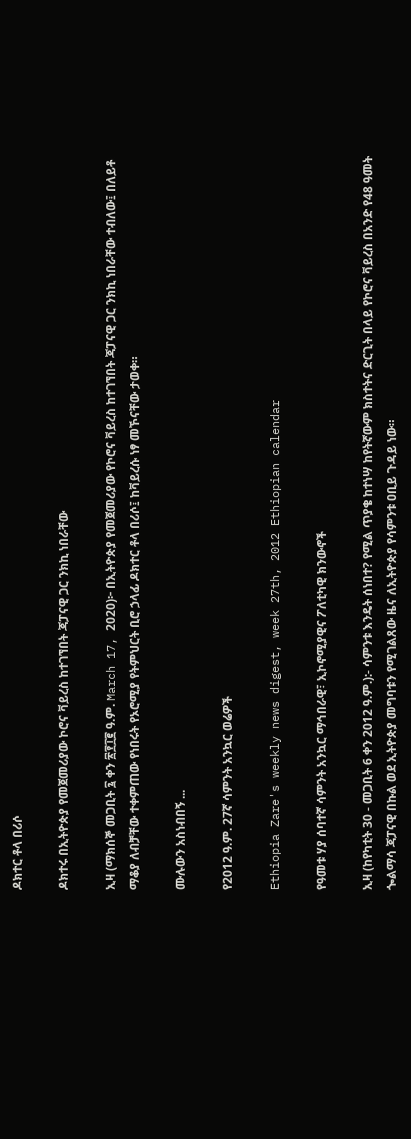ዶክተር ቶላ በሪሶ

ዶክተሩ በኢትዮጵያ የመጀመሪያው ኮሮና ቫይረስ ከተገኘበት ጃፓናዊ ጋር ንክኪ ነበራቸው

ኢዛ (ማክሰኞ መጋቢት ፯ ቀን ፳፻፲፪ ዓ.ም. March 17, 2020)፦ በኢትዮጵያ የመጀመሪያው የኮሮና ቫይረስ ከተገኘበት ጃፓናዊ ጋር ንክኪ ነበራቸው ተብለው፤ በለይቶ ማቆያ ለብቻቸው ተቀምጠው የነበሩት የኦሮሚያ የትምህርት ቢሮ ኃላፊ ዶክተር ቶላ በሪሶ፤ ከቫይረሱ ነፃ መኾናቸው ታወቀ።

ሙሉውን አስነብበኝ ...

የ2012 ዓ.ም. 27ኛ ሳምንት አንኳር ወሬዎች

Ethiopia Zare's weekly news digest, week 27th, 2012 Ethiopian calendar

የዓመቱ ሃያ ሰባተኛ ሳምንት አንኳር ማኅበራዊ፣ ኢኮኖሚያዊና ፖለቲካዊ ክንውኖች

ኢዛ (ከየካቲት 30 - መጋቢት 6 ቀን 2012 ዓ.ም.):- ሳምንቱ እንዴት ሰነበተ? የሚል ጥያቄ ከተነሣ ከየትኛውም ክስተትና ድርጊት በላይ የኮሮና ቫይረስ በአንድ የ48 ዓመት ጐልማሳ ጃፓናዊ በኩል ወደ ኢትዮጵያ መግባቱን የሚገልጸው ዜና ለኢትዮጵያ የሳምንቱ ዐቢይ ጉዳይ ነው።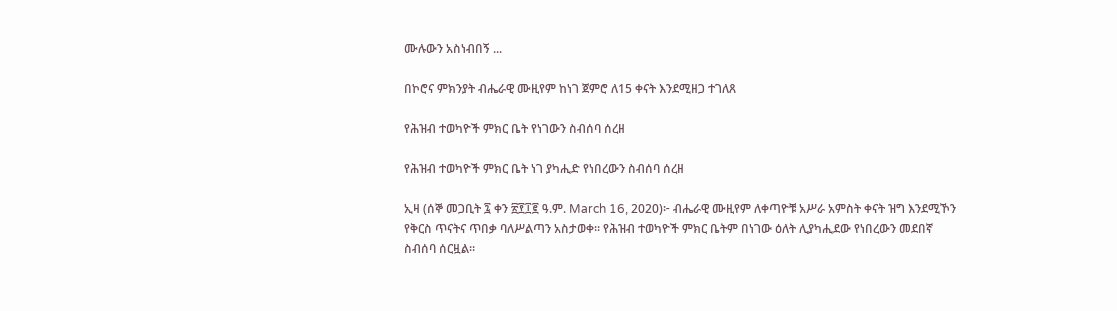ሙሉውን አስነብበኝ ...

በኮሮና ምክንያት ብሔራዊ ሙዚየም ከነገ ጀምሮ ለ15 ቀናት እንደሚዘጋ ተገለጸ

የሕዝብ ተወካዮች ምክር ቤት የነገውን ስብሰባ ሰረዘ

የሕዝብ ተወካዮች ምክር ቤት ነገ ያካሒድ የነበረውን ስብሰባ ሰረዘ

ኢዛ (ሰኞ መጋቢት ፯ ቀን ፳፻፲፪ ዓ.ም. March 16, 2020)፦ ብሔራዊ ሙዚየም ለቀጣዮቹ አሥራ አምስት ቀናት ዝግ እንደሚኾን የቅርስ ጥናትና ጥበቃ ባለሥልጣን አስታወቀ። የሕዝብ ተወካዮች ምክር ቤትም በነገው ዕለት ሊያካሒደው የነበረውን መደበኛ ስብሰባ ሰርዟል።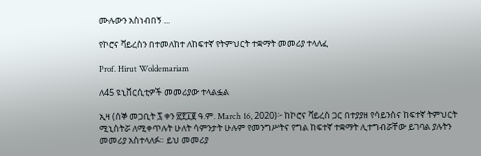ሙሉውን አስነብበኝ ...

የኮሮና ቫይረስን በተመለከተ ለከፍተኛ የትምህርት ተቋማት መመሪያ ተላለፈ

Prof. Hirut Woldemariam

ለ45 ዩኒቨርሲቲዎች መመሪያው ተላልፏል

ኢዛ (ሰኞ መጋቢት ፯ ቀን ፳፻፲፪ ዓ.ም. March 16, 2020)፦ ከኮሮና ቫይረስ ጋር በተያያዘ የሳይንስና ከፍተኛ ትምህርት ሚኒስትሯ ለሚቀጥሉት ሁለት ሳምንታት ሁሉም የመንግሥትና የግል ከፍተኛ ተቋማት ሊተግብሯቸው ይገባል ያሉትን መመሪያ አስተላለፉ። ይህ መመሪያ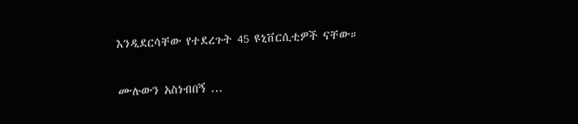እንዲደርሳቸው የተደረጉት 45 ዩኒቨርሲቲዎች ናቸው።

ሙሉውን አስነብበኝ ...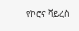የኮሮና ቫይረስ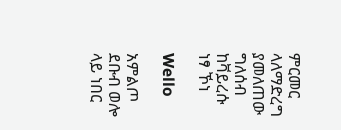ምርመር ላለማድረግ ያመለጠው ግለሰብ ከቫይረሱ ነፃ ኾነ

Wello

አምልጦ ደቡብ ወሎ ላይ ነበር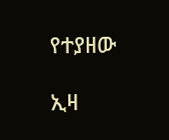የተያዘው

ኢዛ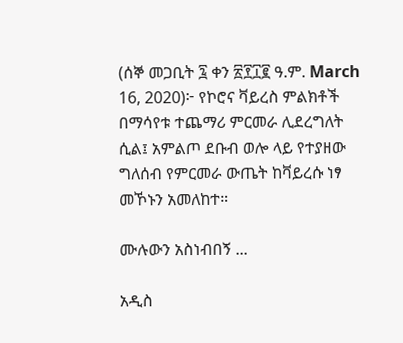(ሰኞ መጋቢት ፯ ቀን ፳፻፲፪ ዓ.ም. March 16, 2020)፦ የኮሮና ቫይረስ ምልክቶች በማሳየቱ ተጨማሪ ምርመራ ሊደረግለት ሲል፤ አምልጦ ደቡብ ወሎ ላይ የተያዘው ግለሰብ የምርመራ ውጤት ከቫይረሱ ነፃ መኾኑን አመለከተ።

ሙሉውን አስነብበኝ ...

አዲስ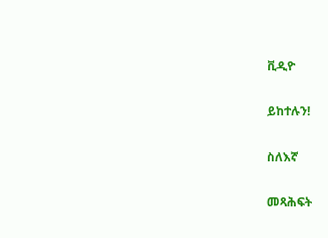ቪዲዮ

ይከተሉን!

ስለእኛ

መጻሕፍት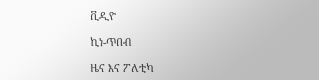ቪዲዮ

ኪነ-ጥበብ

ዜና እና ፖለቲካ